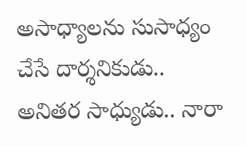అసాధ్యాలను సుసాధ్యం చేసే దార్శనికుడు.. అనితర సాధ్యుడు.. నారా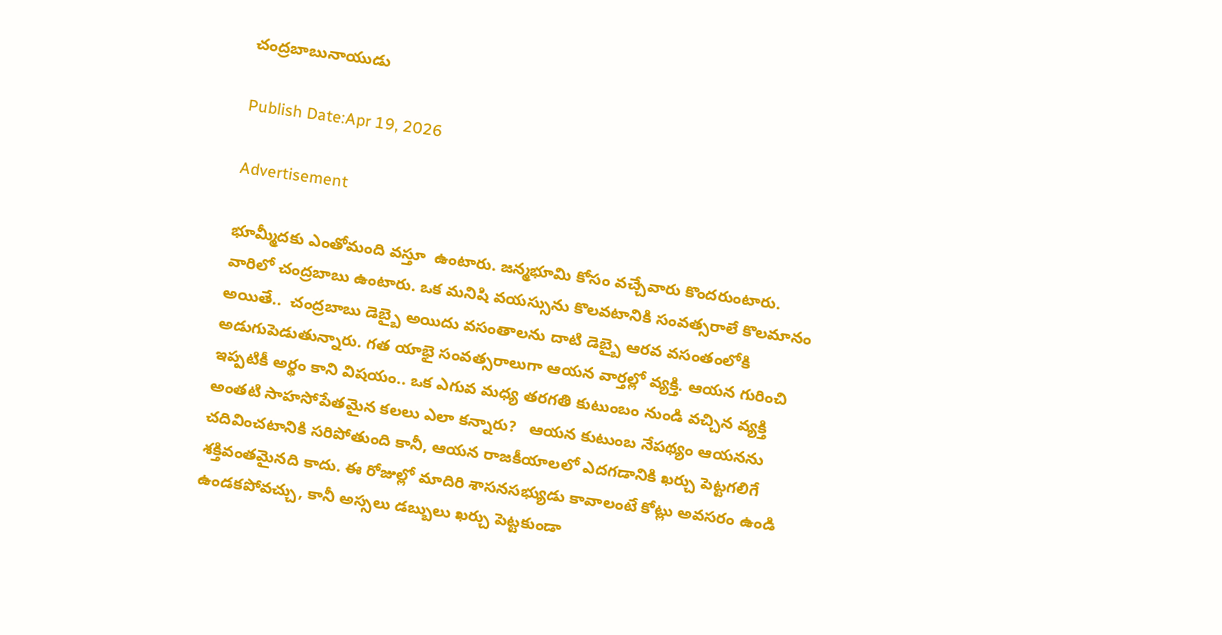చంద్రబాబునాయుడు

Publish Date:Apr 19, 2026

Advertisement

భూమ్మీదకు ఎంతోమంది వస్తూ  ఉంటారు. జన్మభూమి కోసం వచ్చేవారు కొందరుంటారు.  వారిలో చంద్రబాబు ఉంటారు. ఒక మనిషి వయస్సును కొలవటానికి సంవత్సరాలే కొలమానం అయితే..  చంద్రబాబు డెబ్బై అయిదు వసంతాలను దాటి డెబ్బై ఆరవ వసంతంలోకి అడుగుపెడుతున్నారు. గత యాభై సంవత్సరాలుగా ఆయన వార్తల్లో వ్యక్తి. ఆయన గురించి ఇప్పటికీ అర్థం కాని విషయం.. ఒక ఎగువ మధ్య తరగతి కుటుంబం నుండి వచ్చిన వ్యక్తి అంతటి సాహసోపేతమైన కలలు ఎలా కన్నారు?   ఆయన కుటుంబ నేపథ్యం ఆయనను చదివించటానికి సరిపోతుంది కానీ, ఆయన రాజకీయాలలో ఎదగడానికి ఖర్చు పెట్టగలిగే శక్తివంతమైనది కాదు. ఈ రోజుల్లో మాదిరి శాసనసభ్యుడు కావాలంటే కోట్లు అవసరం ఉండి ఉండకపోవచ్చు, కానీ అస్సలు డబ్బులు ఖర్చు పెట్టకుండా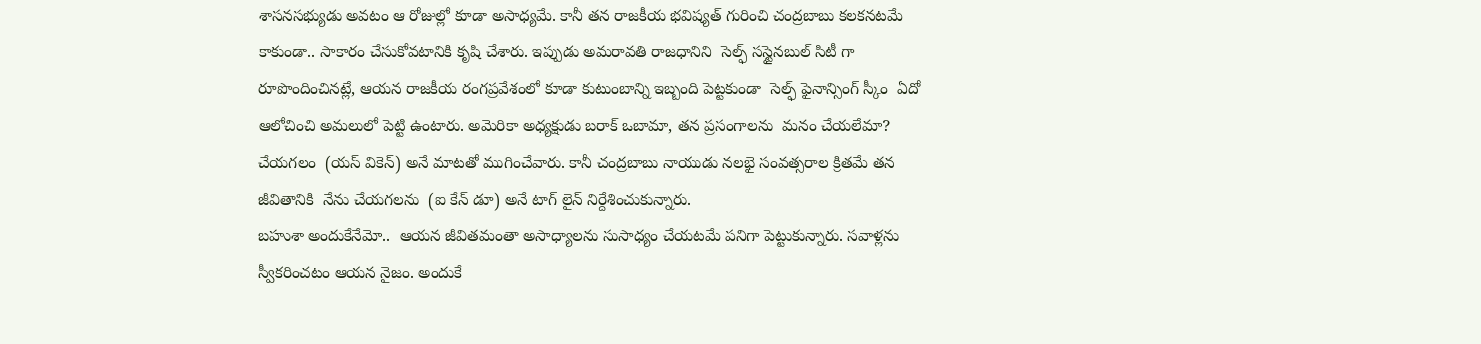శాసనసభ్యుడు అవటం ఆ రోజుల్లో కూడా అసాధ్యమే. కానీ తన రాజకీయ భవిష్యత్ గురించి చంద్రబాబు కలకనటమే కాకుండా.. సాకారం చేసుకోవటానికి కృషి చేశారు. ఇప్పుడు అమరావతి రాజధానిని  సెల్ఫ్ సస్టైనబుల్ సిటీ గా రూపొందించినట్లే, ఆయన రాజకీయ రంగప్రవేశంలో కూడా కుటుంబాన్ని ఇబ్బంది పెట్టకుండా  సెల్ఫ్ ఫైనాన్సింగ్ స్కీం  ఏదో ఆలోచించి అమలులో పెట్టి ఉంటారు. అమెరికా అధ్యక్షుడు బరాక్ ఒబామా, తన ప్రసంగాలను  మనం చేయలేమా? చేయగలం  (యస్ వికెన్) అనే మాటతో ముగించేవారు. కానీ చంద్రబాబు నాయుడు నలభై సంవత్సరాల క్రితమే తన జీవితానికి  నేను చేయగలను  (ఐ కేన్ డూ) అనే టాగ్ లైన్ నిర్దేశించుకున్నారు.
బహుశా అందుకేనేమో..  ఆయన జీవితమంతా అసాధ్యాలను సుసాధ్యం చేయటమే పనిగా పెట్టుకున్నారు. సవాళ్లను స్వీకరించటం ఆయన నైజం. అందుకే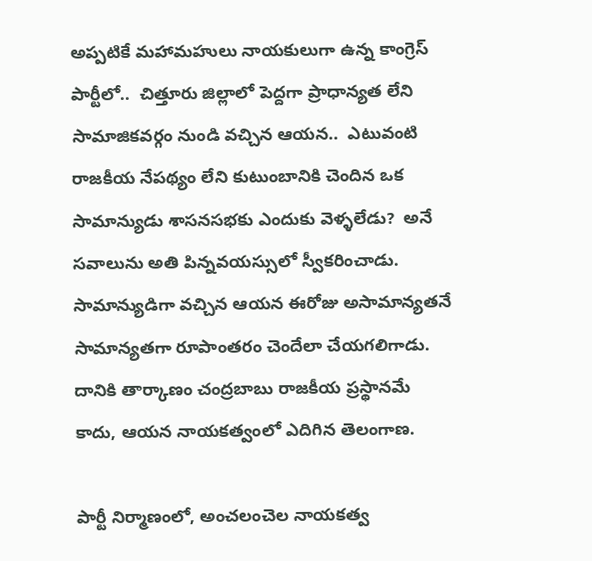అప్పటికే మహామహులు నాయకులుగా ఉన్న కాంగ్రెస్ పార్టీలో..  చిత్తూరు జిల్లాలో పెద్దగా ప్రాధాన్యత లేని సామాజికవర్గం నుండి వచ్చిన ఆయన..  ఎటువంటి రాజకీయ నేపథ్యం లేని కుటుంబానికి చెందిన ఒక సామాన్యుడు శాసనసభకు ఎందుకు వెళ్ళలేడు?  అనే సవాలును అతి పిన్నవయస్సులో స్వీకరించాడు. సామాన్యుడిగా వచ్చిన ఆయన ఈరోజు అసామాన్యతనే సామాన్యతగా రూపాంతరం చెందేలా చేయగలిగాడు. దానికి తార్కాణం చంద్రబాబు రాజకీయ ప్రస్థానమే కాదు, ఆయన నాయకత్వంలో ఎదిగిన తెలంగాణ.

పార్టీ నిర్మాణంలో, అంచలంచెల నాయకత్వ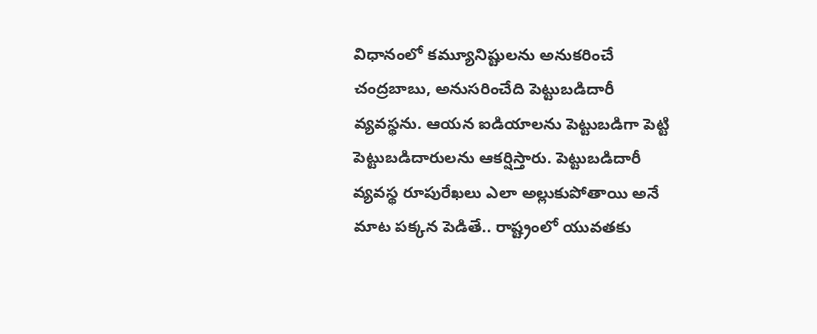విధానంలో కమ్యూనిష్టులను అనుకరించే చంద్రబాబు, అనుసరించేది పెట్టుబడిదారీ వ్యవస్థను. ఆయన ఐడియాలను పెట్టుబడిగా పెట్టి పెట్టుబడిదారులను ఆకర్షిస్తారు. పెట్టుబడిదారీ వ్యవస్థ రూపురేఖలు ఎలా అల్లుకుపోతాయి అనే మాట పక్కన పెడితే.. రాష్ట్రంలో యువతకు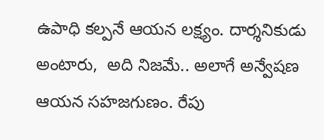ఉపాధి కల్పనే ఆయన లక్ష్యం. దార్శనికుడు అంటారు,  అది నిజమే.. అలాగే అన్వేషణ ఆయన సహజగుణం. రేపు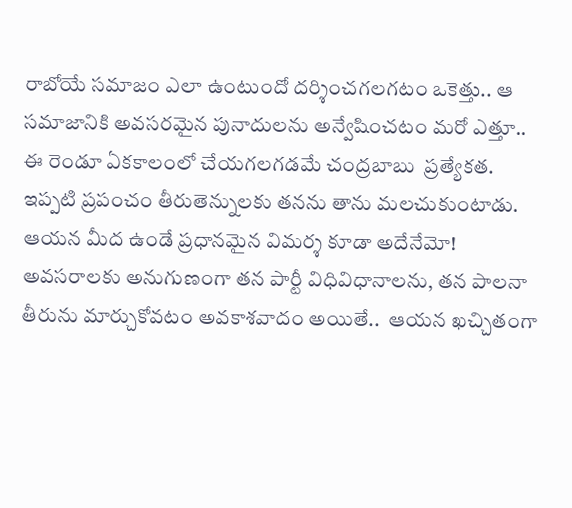రాబోయే సమాజం ఎలా ఉంటుందో దర్శించగలగటం ఒకెత్తు.. ఆ సమాజానికి అవసరమైన పునాదులను అన్వేషించటం మరో ఎత్తూ.. ఈ రెండూ ఏకకాలంలో చేయగలగడమే చంద్రబాబు  ప్రత్యేకత. ఇప్పటి ప్రపంచం తీరుతెన్నులకు తనను తాను మలచుకుంటాడు. ఆయన మీద ఉండే ప్రధానమైన విమర్శ కూడా అదేనేమో! అవసరాలకు అనుగుణంగా తన పార్టీ విధివిధానాలను, తన పాలనా తీరును మార్చుకోవటం అవకాశవాదం అయితే..  ఆయన ఖచ్చితంగా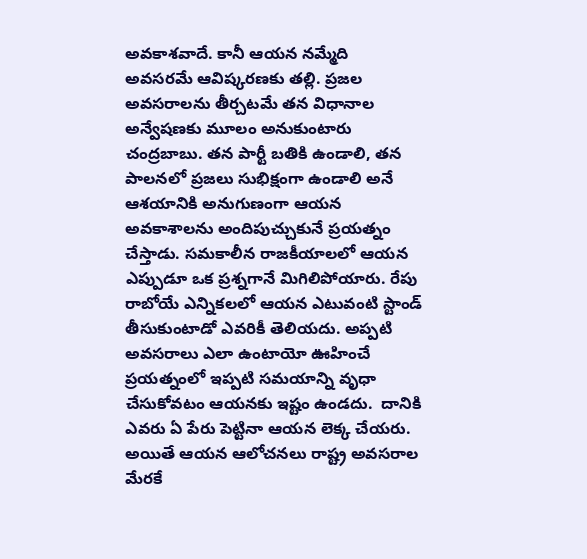అవకాశవాదే. కానీ ఆయన నమ్మేది  అవసరమే ఆవిష్కరణకు తల్లి. ప్రజల అవసరాలను తీర్చటమే తన విధానాల అన్వేషణకు మూలం అనుకుంటారు  చంద్రబాబు. తన పార్టీ బతికి ఉండాలి, తన పాలనలో ప్రజలు సుభిక్షంగా ఉండాలి అనే   ఆశయానికి అనుగుణంగా ఆయన అవకాశాలను అందిపుచ్చుకునే ప్రయత్నం చేస్తాడు. సమకాలీన రాజకీయాలలో ఆయన ఎప్పుడూ ఒక ప్రశ్నగానే మిగిలిపోయారు. రేపు రాబోయే ఎన్నికలలో ఆయన ఎటువంటి స్టాండ్ తీసుకుంటాడో ఎవరికీ తెలియదు. అప్పటి అవసరాలు ఎలా ఉంటాయో ఊహించే ప్రయత్నంలో ఇప్పటి సమయాన్ని వృధా చేసుకోవటం ఆయనకు ఇష్టం ఉండదు.  దానికి ఎవరు ఏ పేరు పెట్టినా ఆయన లెక్క చేయరు. అయితే ఆయన ఆలోచనలు రాష్ట్ర అవసరాల మేరకే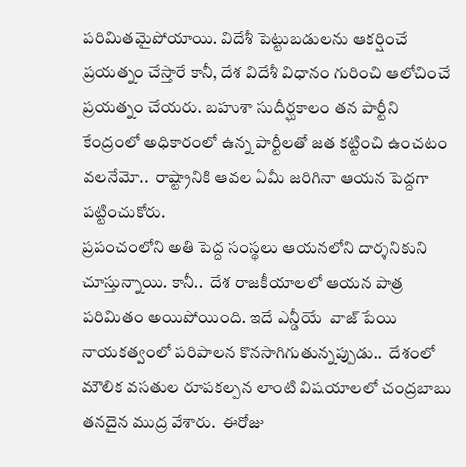పరిమితమైపోయాయి. విదేశీ పెట్టుబడులను ఆకర్షించే ప్రయత్నం చేస్తారే కానీ, దేశ విదేశీ విధానం గురించి ఆలోచించే ప్రయత్నం చేయరు. బహుశా సుదీర్ఘకాలం తన పార్టీని కేంద్రంలో అధికారంలో ఉన్న పార్టీలతో జత కట్టించి ఉంచటం వలనేమో..  రాష్ట్రానికి ఆవల ఏమీ జరిగినా ఆయన పెద్దగా పట్టించుకోరు.
ప్రపంచంలోని అతి పెద్ద సంస్థలు ఆయనలోని దార్శనికుని చూస్తున్నాయి. కానీ..  దేశ రాజకీయాలలో ఆయన పాత్ర  పరిమితం అయిపోయింది. ఇదే ఎన్డీయే  వాజ్ పేయి నాయకత్వంలో పరిపాలన కొనసాగిగుతున్నప్పుడు..  దేశంలో మౌలిక వసతుల రూపకల్పన లాంటి విషయాలలో చంద్రబాబు తనదైన ముద్ర వేశారు.  ఈరోజు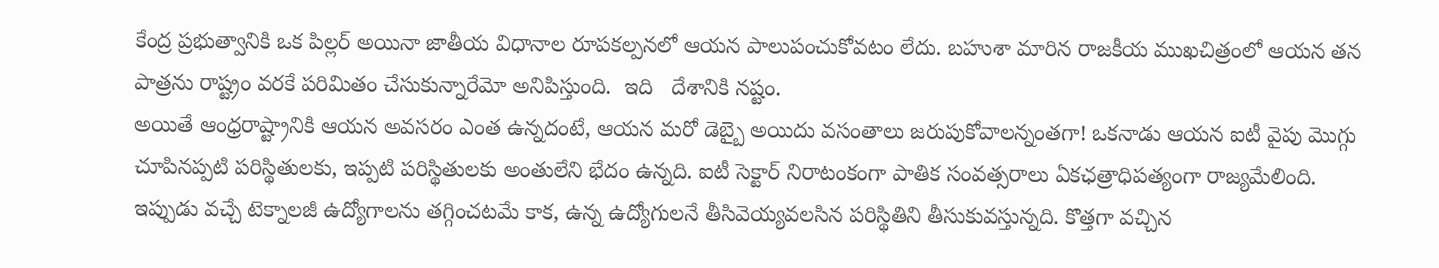కేంద్ర ప్రభుత్వానికి ఒక పిల్లర్ అయినా జాతీయ విధానాల రూపకల్పనలో ఆయన పాలుపంచుకోవటం లేదు. బహుశా మారిన రాజకీయ ముఖచిత్రంలో ఆయన తన పాత్రను రాష్ట్రం వరకే పరిమితం చేసుకున్నారేమో అనిపిస్తుంది.  ఇది   దేశానికి నష్టం.
అయితే ఆంధ్రరాష్ట్రానికి ఆయన అవసరం ఎంత ఉన్నదంటే, ఆయన మరో డెబ్బై అయిదు వసంతాలు జరుపుకోవాలన్నంతగా! ఒకనాడు ఆయన ఐటీ వైపు మొగ్గు చూపినప్పటి పరిస్థితులకు, ఇప్పటి పరిస్థితులకు అంతులేని భేదం ఉన్నది. ఐటీ సెక్టార్ నిరాటంకంగా పాతిక సంవత్సరాలు ఏకఛత్రాధిపత్యంగా రాజ్యమేలింది. ఇప్పుడు వచ్చే టెక్నాలజీ ఉద్యోగాలను తగ్గించటమే కాక, ఉన్న ఉద్యోగులనే తీసివెయ్యవలసిన పరిస్థితిని తీసుకువస్తున్నది. కొత్తగా వచ్చిన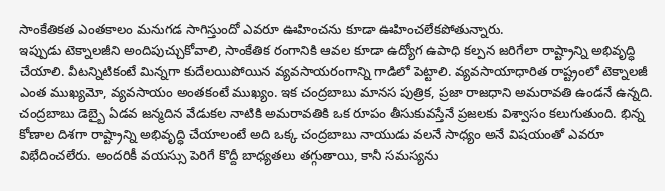సాంకేతికత ఎంతకాలం మనుగడ సాగిస్తుందో ఎవరూ ఊహించను కూడా ఊహించలేకపోతున్నారు.
ఇప్పుడు టెక్నాలజీని అందిపుచ్చుకోవాలి, సాంకేతిక రంగానికి ఆవల కూడా ఉద్యోగ ఉపాధి కల్పన జరిగేలా రాష్ట్రాన్ని అభివృద్ధి చేయాలి. వీటన్నిటికంటే మిన్నగా కుదేలయిపోయిన వ్యవసాయరంగాన్ని గాడిలో పెట్టాలి. వ్యవసాయాధారిత రాష్ట్రంలో టెక్నాలజీ ఎంత ముఖ్యమో, వ్యవసాయం అంతకంటే ముఖ్యం. ఇక చంద్రబాబు మానస పుత్రిక, ప్రజా రాజధాని అమరావతి ఉండనే ఉన్నది. చంద్రబాబు డెబ్బై ఏడవ జన్మదిన వేడుకల నాటికి అమరావతికి ఒక రూపం తీసుకువస్తేనే ప్రజలకు విశ్వాసం కలుగుతుంది. భిన్న కోణాల దిశగా రాష్ట్రాన్ని అభివృద్ధి చేయాలంటే అది ఒక్క చంద్రబాబు నాయుడు వలనే సాధ్యం అనే విషయంతో ఎవరూ విభేదించలేరు. అందరికీ వయస్సు పెరిగే కొద్దీ బాధ్యతలు తగ్గుతాయి, కానీ సమస్యను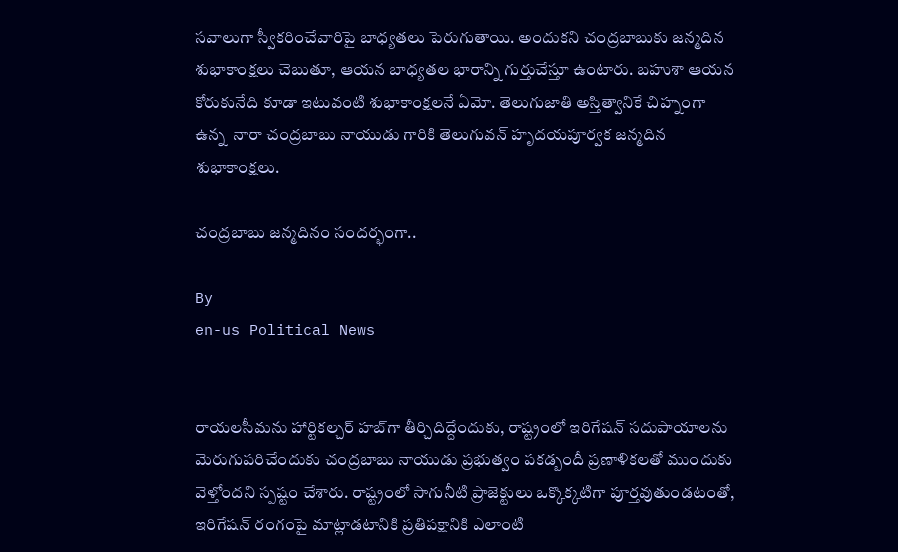సవాలుగా స్వీకరించేవారిపై బాధ్యతలు పెరుగుతాయి. అందుకని చంద్రబాబుకు జన్మదిన శుభాకాంక్షలు చెబుతూ, ఆయన బాధ్యతల భారాన్ని గుర్తుచేస్తూ ఉంటారు. బహుశా ఆయన కోరుకునేది కూడా ఇటువంటి శుభాకాంక్షలనే ఏమో. తెలుగుజాతి అస్తిత్వానికే చిహ్నంగా ఉన్న  నారా చంద్రబాబు నాయుడు గారికి తెలుగువన్ హృదయపూర్వక జన్మదిన శుభాకాంక్షలు.

చంద్రబాబు జన్మదినం సందర్భంగా..

By
en-us Political News


రాయలసీమను హార్టికల్చర్ హబ్‌గా తీర్చిదిద్దేందుకు, రాష్ట్రంలో ఇరిగేషన్ సదుపాయాలను మెరుగుపరిచేందుకు చంద్రబాబు నాయుడు ప్రభుత్వం పకడ్బందీ ప్రణాళికలతో ముందుకు వెళ్తోందని స్పష్టం చేశారు. రాష్ట్రంలో సాగునీటి ప్రాజెక్టులు ఒక్కొక్కటిగా పూర్తవుతుండటంతో, ఇరిగేషన్ రంగంపై మాట్లాడటానికి ప్రతిపక్షానికి ఎలాంటి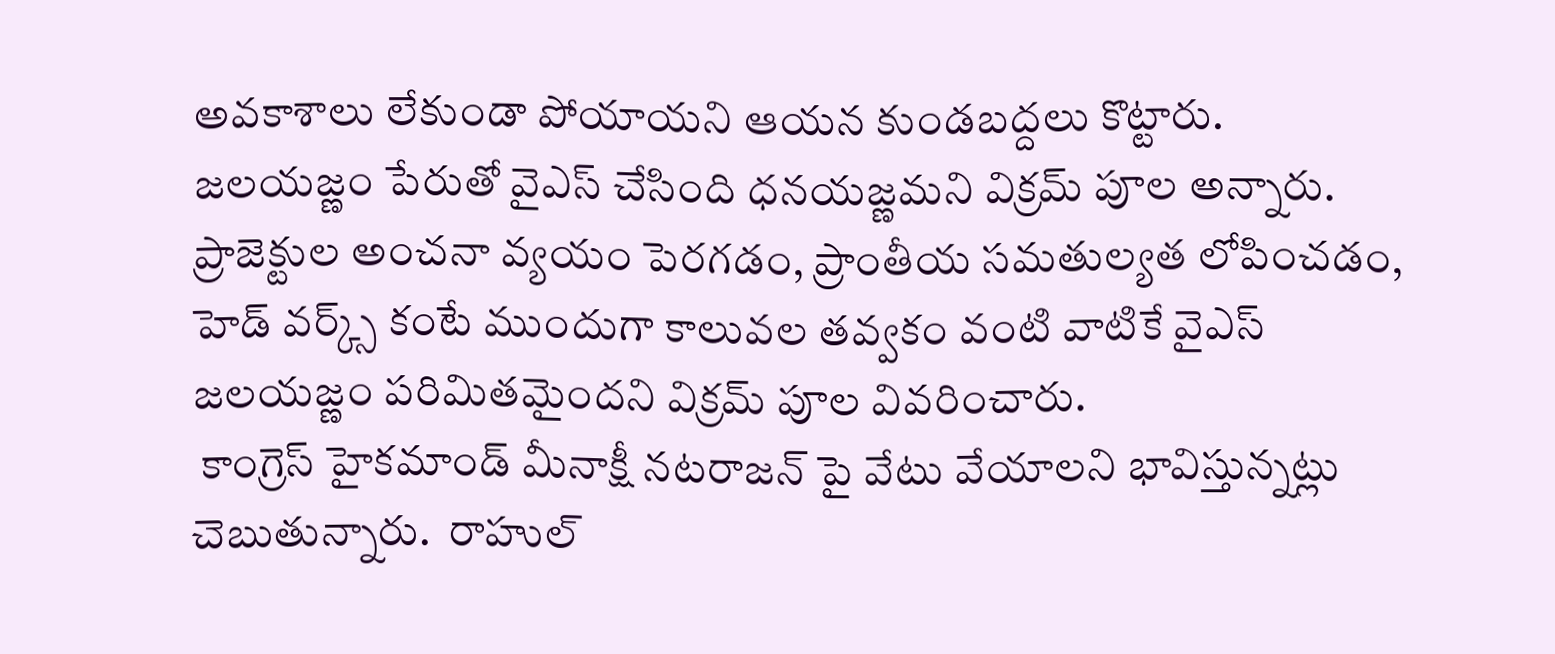అవకాశాలు లేకుండా పోయాయని ఆయన కుండబద్దలు కొట్టారు.
జలయజ్ణం పేరుతో వైఎస్ చేసింది ధనయజ్ణమని విక్రమ్ పూల అన్నారు. ప్రాజెక్టుల అంచనా వ్యయం పెరగడం, ప్రాంతీయ సమతుల్యత లోపించడం,  హెడ్ వర్క్స్ కంటే ముందుగా కాలువల తవ్వకం వంటి వాటికే వైఎస్ జలయజ్ణం పరిమితమైందని విక్రమ్ పూల వివరించారు.
 కాంగ్రెస్ హైకమాండ్ మీనాక్షీ నటరాజన్ పై వేటు వేయాలని భావిస్తున్నట్లు చెబుతున్నారు.  రాహుల్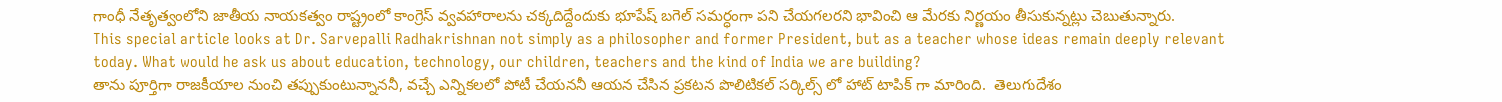గాంధీ నేతృత్వంలోని జాతీయ నాయకత్వం రాష్ట్రంలో కాంగ్రెస్ వ్వవహారాలను చక్కదిద్దేందుకు భూపేష్ బగెల్‌ సమర్ధంగా పని చేయగలరని భావించి ఆ మేరకు నిర్ణయం తీసుకున్నట్లు చెబుతున్నారు.
This special article looks at Dr. Sarvepalli Radhakrishnan not simply as a philosopher and former President, but as a teacher whose ideas remain deeply relevant today. What would he ask us about education, technology, our children, teachers and the kind of India we are building?
తాను పూర్తిగా రాజకీయాల నుంచి తప్పుకుంటున్నాననీ, వచ్చే ఎన్నికలలో పోటీ చేయననీ ఆయన చేసిన ప్రకటన పొలిటికల్ సర్కిల్స్ లో హాట్ టాపిక్ గా మారింది.  తెలుగుదేశం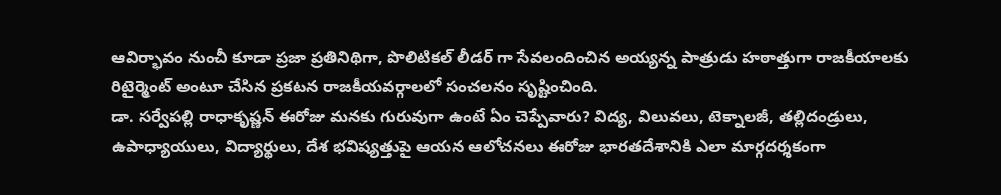ఆవిర్భావం నుంచీ కూడా ప్రజా ప్రతినిథిగా, పొలిటికల్ లీడర్ గా సేవలందించిన అయ్యన్న పాత్రుడు హఠాత్తుగా రాజకీయాలకు రిటైర్మెంట్ అంటూ చేసిన ప్రకటన రాజకీయవర్గాలలో సంచలనం సృష్టించింది.
డా. సర్వేపల్లి రాధాకృష్ణన్ ఈరోజు మనకు గురువుగా ఉంటే ఏం చెప్పేవారు? విద్య, విలువలు, టెక్నాలజీ, తల్లిదండ్రులు, ఉపాధ్యాయులు, విద్యార్థులు, దేశ భవిష్యత్తుపై ఆయన ఆలోచనలు ఈరోజు భారతదేశానికి ఎలా మార్గదర్శకంగా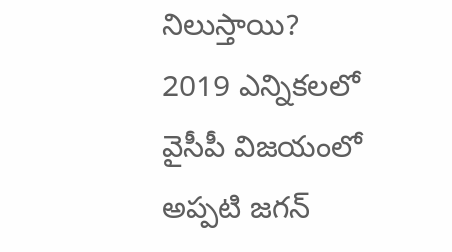నిలుస్తాయి?
2019 ఎన్నికలలో వైసీపీ విజయంలో  అప్పటి జగన్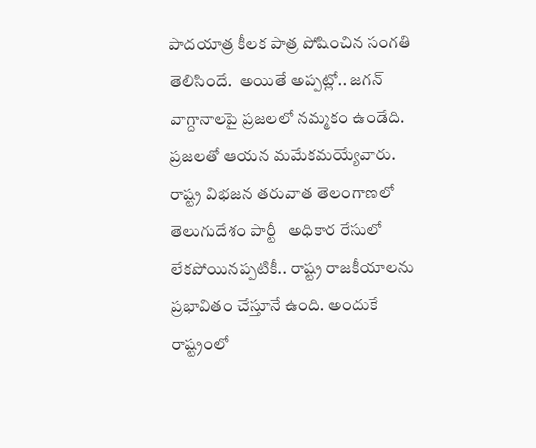పాదయాత్ర కీలక పాత్ర పోషించిన సంగతి తెలిసిందే.  అయితే అప్పట్లో.. జగన్ వాగ్దానాలపై ప్రజలలో నమ్మకం ఉండేది. ప్రజలతో ఆయన మమేకమయ్యేవారు.
రాష్ట్ర విభజన తరువాత తెలంగాణలో తెలుగుదేశం పార్టీ   అధికార రేసులో లేకపోయినప్పటికీ.. రాష్ట్ర రాజకీయాలను ప్రభావితం చేస్తూనే ఉంది. అందుకే రాష్ట్రంలో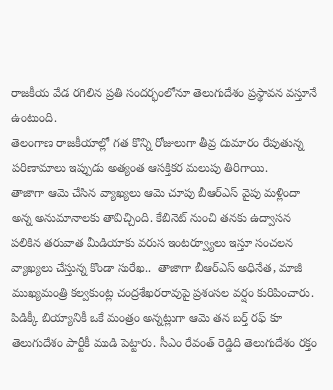రాజకీయ వేడ రగిలిన ప్రతి సందర్భంలోనూ తెలుగుదేశం ప్రస్థావన వస్తూనే ఉంటుంది.
తెలంగాణ రాజకీయాల్లో గత కొన్ని రోజులుగా తీవ్ర దుమారం రేపుతున్న పరిణామాలు ఇప్పుడు అత్యంత ఆసక్తికర మలుపు తిరిగాయి.
తాజాగా ఆమె చేసిన వ్యాఖ్యలు ఆమె చూపు బీఆర్ఎస్ వైపు మళ్లిందా అన్న అనుమానాలకు తావిచ్చింది. కేబినెట్ నుంచి తనకు ఉద్వాసన పలికిన తరువాత మీడియాకు వరుస ఇంటర్వ్యూలు ఇస్తూ సంచలన వ్యాఖ్యలు చేస్తున్న కొండా సురేఖ..  తాజాగా బీఆర్ఎస్ అధినేత, మాజీ ముఖ్యమంత్రి కల్వకుంట్ల చంద్రశేఖరరావుపై ప్రశంసల వర్షం కురిపించారు.
పిడిక్కీ బియ్యానికీ ఒకే మంత్రం అన్నట్లుగా ఆమె తన బర్త్ రఫ్ కూ  తెలుగుదేశం పార్టీకీ ముడి పెట్టారు. సీఎం రేవంత్ రెడ్డిది తెలుగుదేశం రక్తం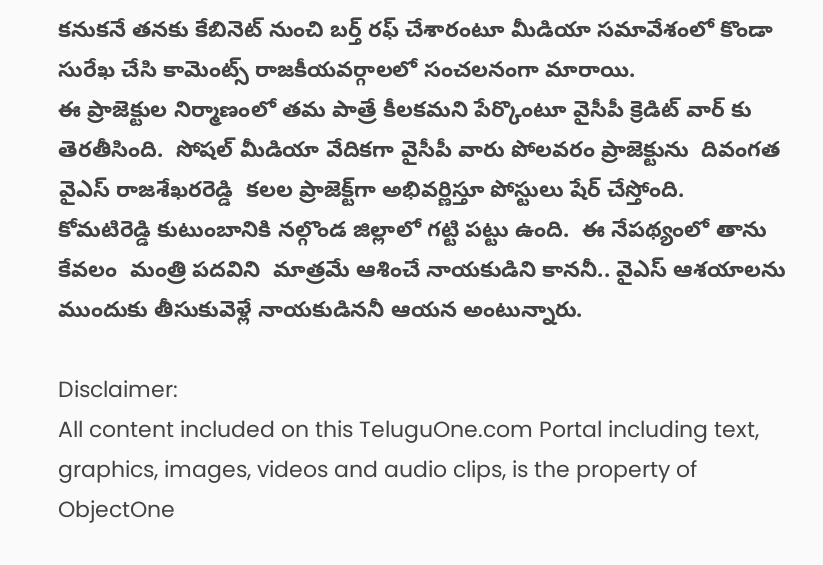కనుకనే తనకు కేబినెట్ నుంచి బర్త్ రఫ్ చేశారంటూ మీడియా సమావేశంలో కొండా సురేఖ చేసి కామెంట్స్ రాజకీయవర్గాలలో సంచలనంగా మారాయి.
ఈ ప్రాజెక్టుల నిర్మాణంలో తమ పాత్రే కీలకమని పేర్కొంటూ వైసీపీ క్రెడిట్ వార్ కు తెరతీసింది.  సోషల్ మీడియా వేదికగా వైసీపీ వారు పోలవరం ప్రాజెక్టును  దివంగత వైఎస్ రాజశేఖరరెడ్డి  కలల ప్రాజెక్ట్‌గా అభివర్ణిస్తూ పోస్టులు షేర్ చేస్తోంది.
కోమటిరెడ్డి కుటుంబానికి నల్గొండ జిల్లాలో గట్టి పట్టు ఉంది.  ఈ నేపథ్యంలో తాను కేవలం  మంత్రి పదవిని  మాత్రమే ఆశించే నాయకుడిని కాననీ.. వైఎస్ ఆశయాలను ముందుకు తీసుకువెళ్లే నాయకుడిననీ ఆయన అంటున్నారు.

Disclaimer:
All content included on this TeluguOne.com Portal including text, graphics, images, videos and audio clips, is the property of ObjectOne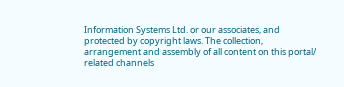Information Systems Ltd. or our associates, and protected by copyright laws. The collection, arrangement and assembly of all content on this portal/ related channels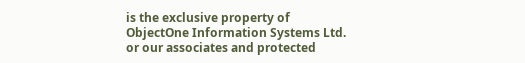is the exclusive property of ObjectOne Information Systems Ltd. or our associates and protected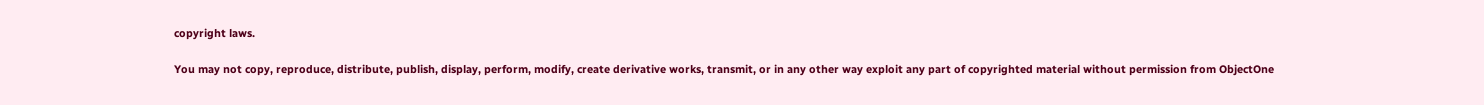copyright laws.

You may not copy, reproduce, distribute, publish, display, perform, modify, create derivative works, transmit, or in any other way exploit any part of copyrighted material without permission from ObjectOne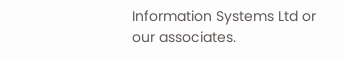Information Systems Ltd or our associates.